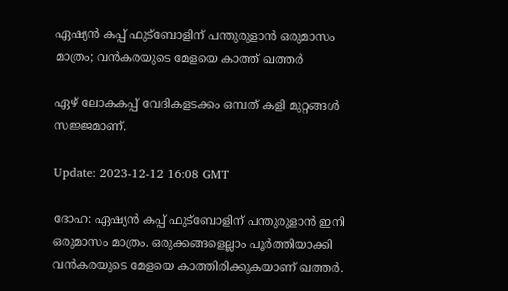ഏഷ്യൻ കപ്പ് ഫുട്‌ബോളിന് പന്തുരുളാൻ ഒരുമാസം മാത്രം; വൻകരയുടെ മേളയെ കാത്ത് ഖത്തർ

ഏഴ് ലോകകപ്പ് വേദികളടക്കം ഒമ്പത് കളി മുറ്റങ്ങൾ സജ്ജമാണ്.

Update: 2023-12-12 16:08 GMT

ദോഹ: ഏഷ്യൻ കപ്പ് ഫുട്‌ബോളിന് പന്തുരുളാൻ ഇനി ഒരുമാസം മാത്രം. ഒരുക്കങ്ങളെല്ലാം പൂർത്തിയാക്കി വൻകരയുടെ മേളയെ കാത്തിരിക്കുകയാണ് ഖത്തർ.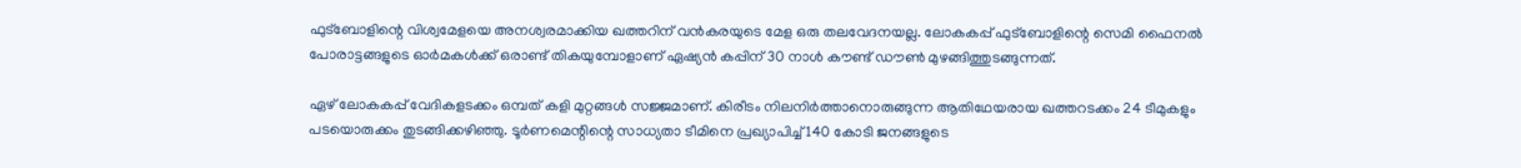ഫുട്‌ബോളിന്റെ വിശ്വമേളയെ അനശ്വരമാക്കിയ ഖത്തറിന് വൻകരയുടെ മേള ഒരു തലവേദനയല്ല. ലോകകപ്പ് ഫുട്‌ബോളിന്റെ സെമി ഫൈനൽ പോരാട്ടങ്ങളുടെ ഓർമകൾക്ക് ഒരാണ്ട് തികയുമ്പോളാണ് ഏഷ്യൻ കപ്പിന് 30 നാൾ കൗണ്ട് ഡൗൺ മുഴങ്ങിത്തുടങ്ങുന്നത്.

ഏഴ് ലോകകപ്പ് വേദികളടക്കം ഒമ്പത് കളി മുറ്റങ്ങൾ സജ്ജമാണ്. കിരീടം നിലനിർത്താനൊരുങ്ങുന്ന ആതിഥേയരായ ഖത്തറടക്കം 24 ടീമുകളും പടയൊരുക്കം തുടങ്ങിക്കഴിഞ്ഞു. ടൂർണമെന്റിന്റെ സാധ്യതാ ടീമിനെ പ്രഖ്യാപിച്ച് 140 കോടി ജനങ്ങളുടെ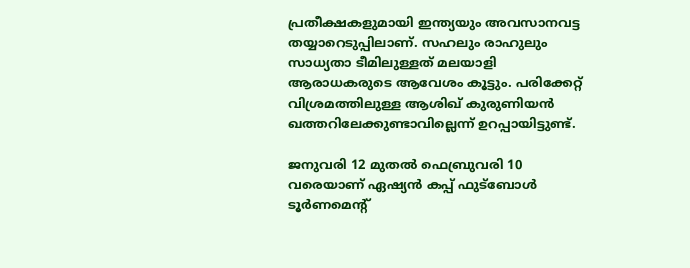പ്രതീക്ഷകളുമായി ഇന്ത്യയും അവസാനവട്ട തയ്യാറെടുപ്പിലാണ്. സഹലും രാഹുലും സാധ്യതാ ടീമിലുള്ളത് മലയാളി ആരാധകരുടെ ആവേശം കൂട്ടും. പരിക്കേറ്റ് വിശ്രമത്തിലുള്ള ആശിഖ് കുരുണിയൻ ഖത്തറിലേക്കുണ്ടാവില്ലെന്ന് ഉറപ്പായിട്ടുണ്ട്.

ജനുവരി 12 മുതൽ ഫെബ്രുവരി 10 വരെയാണ് ഏഷ്യൻ കപ്പ് ഫുട്‌ബോൾ ടൂർണമെന്റ്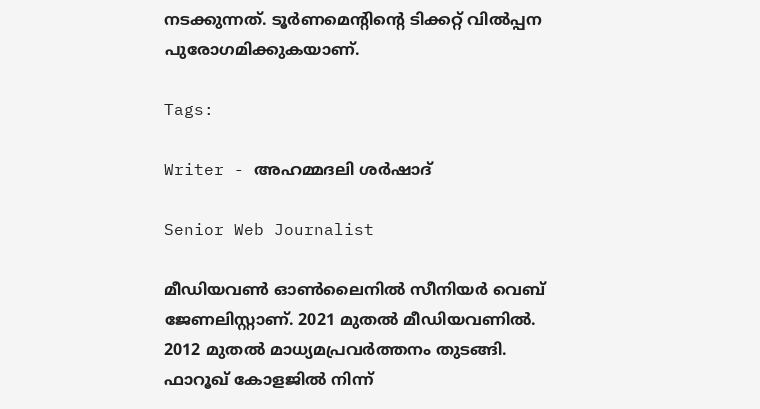നടക്കുന്നത്. ടൂർണമെന്റിന്റെ ടിക്കറ്റ് വിൽപ്പന പുരോഗമിക്കുകയാണ്.

Tags:

Writer - അഹമ്മദലി ശര്‍ഷാദ്

Senior Web Journalist

മീഡിയവൺ ഓൺലൈനിൽ സീനിയർ വെബ് ജേണലിസ്റ്റാണ്. 2021 മുതൽ മീഡിയവണിൽ. 2012 മുതൽ മാധ്യമപ്രവർത്തനം തുടങ്ങി. ഫാറൂഖ് കോളജിൽ നിന്ന്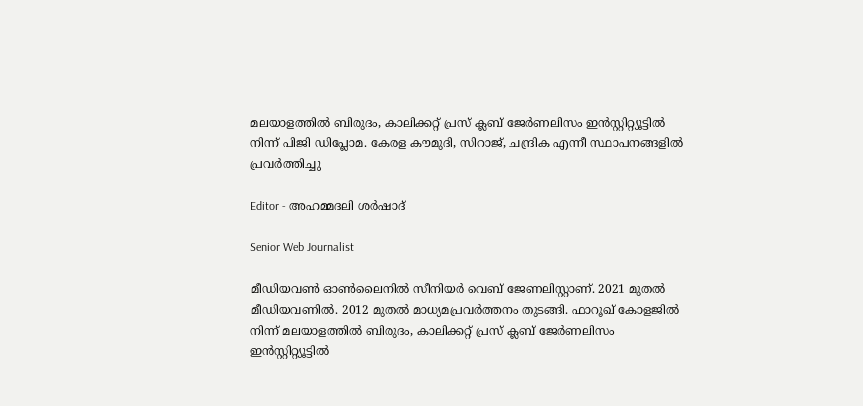മലയാളത്തിൽ ബിരുദം, കാലിക്കറ്റ് പ്രസ് ക്ലബ് ജേർണലിസം ഇൻസ്റ്റിറ്റ്യൂട്ടിൽ നിന്ന് പിജി ഡിപ്ലോമ. കേരള കൗമുദി, സിറാജ്, ചന്ദ്രിക എന്നീ സ്ഥാപനങ്ങളിൽ പ്രവർത്തിച്ചു

Editor - അഹമ്മദലി ശര്‍ഷാദ്

Senior Web Journalist

മീഡിയവൺ ഓൺലൈനിൽ സീനിയർ വെബ് ജേണലിസ്റ്റാണ്. 2021 മുതൽ മീഡിയവണിൽ. 2012 മുതൽ മാധ്യമപ്രവർത്തനം തുടങ്ങി. ഫാറൂഖ് കോളജിൽ നിന്ന് മലയാളത്തിൽ ബിരുദം, കാലിക്കറ്റ് പ്രസ് ക്ലബ് ജേർണലിസം ഇൻസ്റ്റിറ്റ്യൂട്ടിൽ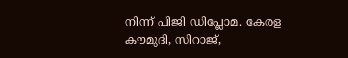നിന്ന് പിജി ഡിപ്ലോമ. കേരള കൗമുദി, സിറാജ്,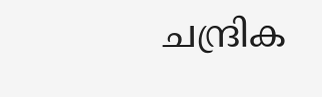ചന്ദ്രിക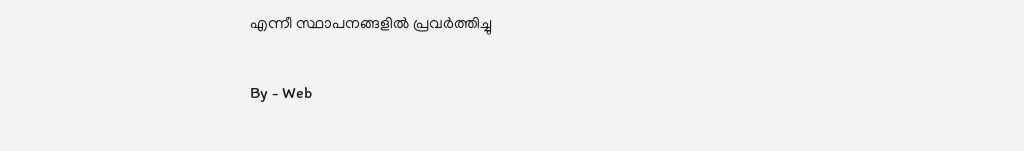എന്നീ സ്ഥാപനങ്ങളിൽ പ്രവർത്തിച്ചു

By - Web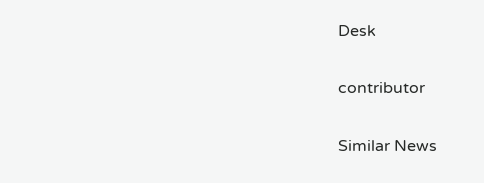Desk

contributor

Similar News